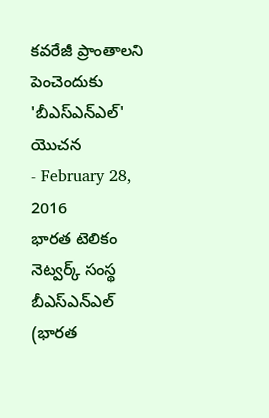కవరేజీ ప్రాంతాలని పెంచెందుకు 'బీఎస్ఎన్ఎల్' యొచన
- February 28, 2016
భారత టెలికం నెట్వర్క్ సంస్థ బీఎస్ఎన్ఎల్ (భారత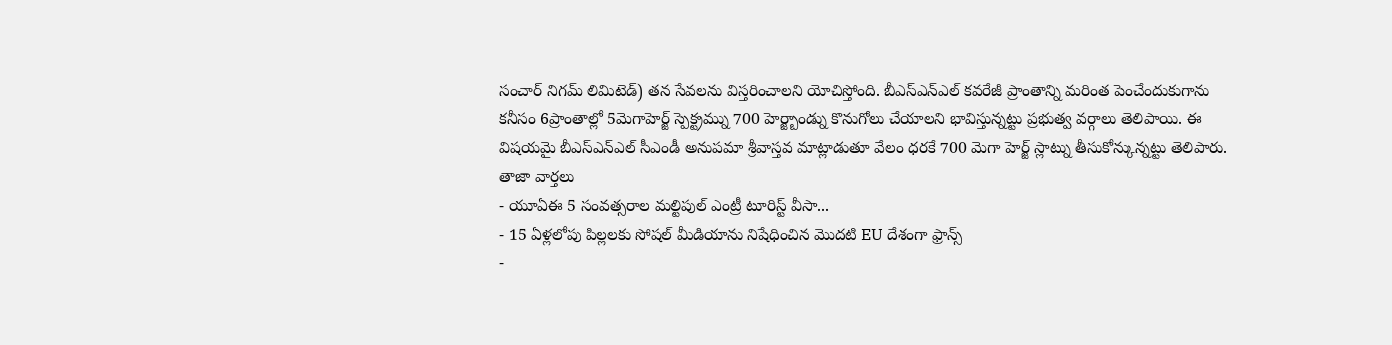సంచార్ నిగమ్ లిమిటెడ్) తన సేవలను విస్తరించాలని యోచిస్తోంది. బీఎస్ఎన్ఎల్ కవరేజీ ప్రాంతాన్ని మరింత పెంచేందుకుగాను కనీసం 6ప్రాంతాల్లో 5మెగాహెర్జ్ స్పెక్ట్రమ్ను 700 హెర్జ్బాండ్ను కొనుగోలు చేయాలని భావిస్తున్నట్టు ప్రభుత్వ వర్గాలు తెలిపాయి. ఈ విషయమై బీఎస్ఎన్ఎల్ సీఎండీ అనుపమా శ్రీవాస్తవ మాట్లాడుతూ వేలం ధరకే 700 మెగా హెర్జ్ స్లాట్ను తీసుకోన్కున్నట్టు తెలిపారు.
తాజా వార్తలు
- యూఏఈ 5 సంవత్సరాల మల్టిపుల్ ఎంట్రీ టూరిస్ట్ వీసా...
- 15 ఏళ్లలోపు పిల్లలకు సోషల్ మీడియాను నిషేధించిన మొదటి EU దేశంగా ఫ్రాన్స్
-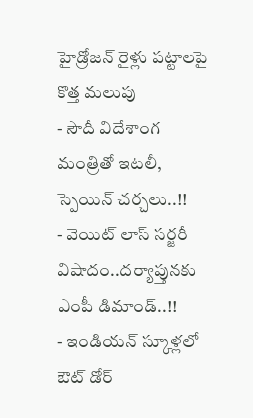హైడ్రోజన్ రైళ్లు పట్టాలపై కొత్త మలుపు
- సౌదీ విదేశాంగ మంత్రితో ఇటలీ, స్పెయిన్ చర్చలు..!!
- వెయిట్ లాస్ సర్జరీ విషాదం..దర్యాప్తునకు ఎంపీ డిమాండ్..!!
- ఇండియన్ స్కూళ్లలో ఔట్ డోర్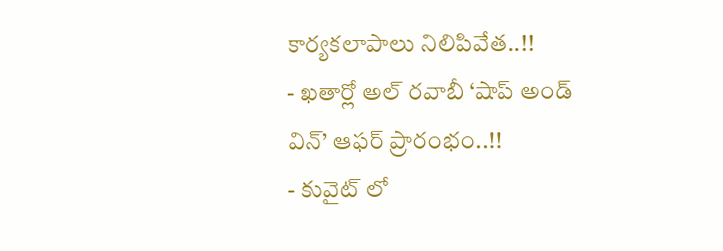కార్యకలాపాలు నిలిపివేత..!!
- ఖతార్లో అల్ రవాబీ ‘షాప్ అండ్ విన్’ ఆఫర్ ప్రారంభం..!!
- కువైట్ లో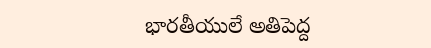భారతీయులే అతిపెద్ద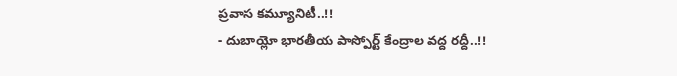ప్రవాస కమ్యూనిటీ..!!
- దుబాయ్లో భారతీయ పాస్పోర్ట్ కేంద్రాల వద్ద రద్దీ..!!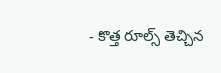- కొత్త రూల్స్ తెచ్చిన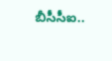బీసీసీఐ..